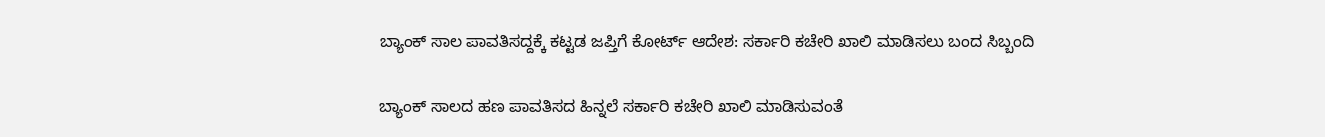ಬ್ಯಾಂಕ್ ಸಾಲ ಪಾವತಿಸದ್ದಕ್ಕೆ ಕಟ್ಟಡ ಜಪ್ತಿಗೆ ಕೋರ್ಟ್‌ ಆದೇಶ: ಸರ್ಕಾರಿ ಕಚೇರಿ ಖಾಲಿ ಮಾಡಿಸಲು ಬಂದ ಸಿಬ್ಬಂದಿ

ಬ್ಯಾಂಕ್ ಸಾಲದ ಹಣ ಪಾವತಿಸದ ಹಿನ್ನಲೆ ಸರ್ಕಾರಿ ಕಚೇರಿ ಖಾಲಿ ಮಾಡಿಸುವಂತೆ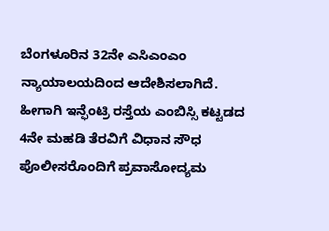ಬೆಂಗಳೂರಿನ 32ನೇ ಎಸಿಎಂಎಂ ನ್ಯಾಯಾಲಯದಿಂದ ಆದೇಶಿಸಲಾಗಿದೆ. ಹೀಗಾಗಿ ಇನ್ಫೆಂಟ್ರಿ ರಸ್ತೆಯ ಎಂಬಿಸ್ಸಿ ಕಟ್ಟಡದ 4ನೇ ಮಹಡಿ ತೆರವಿಗೆ ವಿಧಾನ ಸೌಧ ಪೊಲೀಸರೊಂದಿಗೆ ಪ್ರವಾಸೋದ್ಯಮ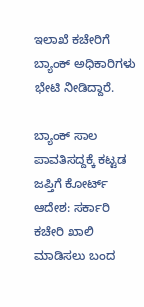ಇಲಾಖೆ ಕಚೇರಿಗೆ ಬ್ಯಾಂಕ್ ಅಧಿಕಾರಿಗಳು ಭೇಟಿ ನೀಡಿದ್ದಾರೆ.

ಬ್ಯಾಂಕ್ ಸಾಲ ಪಾವತಿಸದ್ದಕ್ಕೆ ಕಟ್ಟಡ ಜಪ್ತಿಗೆ ಕೋರ್ಟ್‌ ಆದೇಶ: ಸರ್ಕಾರಿ ಕಚೇರಿ ಖಾಲಿ ಮಾಡಿಸಲು ಬಂದ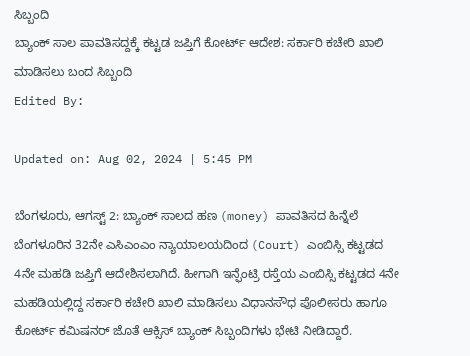ಸಿಬ್ಬಂದಿ
ಬ್ಯಾಂಕ್ ಸಾಲ ಪಾವತಿಸದ್ದಕ್ಕೆ ಕಟ್ಟಡ ಜಪ್ತಿಗೆ ಕೋರ್ಟ್‌ ಆದೇಶ: ಸರ್ಕಾರಿ ಕಚೇರಿ ಖಾಲಿ ಮಾಡಿಸಲು ಬಂದ ಸಿಬ್ಬಂದಿ
Edited By:

Updated on: Aug 02, 2024 | 5:45 PM

ಬೆಂಗಳೂರು, ಆಗಸ್ಟ್ 2: ಬ್ಯಾಂಕ್ ಸಾಲದ ಹಣ (money) ಪಾವತಿಸದ ಹಿನ್ನೆಲೆ ಬೆಂಗಳೂರಿನ 32ನೇ ಎಸಿಎಂಎಂ ನ್ಯಾಯಾಲಯದಿಂದ (Court) ಎಂಬಿಸ್ಸಿ ಕಟ್ಟಡದ 4ನೇ ಮಹಡಿ ಜಪ್ತಿಗೆ ಆದೇಶಿಸಲಾಗಿದೆ. ಹೀಗಾಗಿ ಇನ್ಫೆಂಟ್ರಿ ರಸ್ತೆಯ ಎಂಬಿಸ್ಸಿ ಕಟ್ಟಡದ 4ನೇ ಮಹಡಿಯಲ್ಲಿದ್ದ ಸರ್ಕಾರಿ ಕಚೇರಿ ಖಾಲಿ ಮಾಡಿಸಲು ವಿಧಾನಸೌಧ ಪೊಲೀಸರು ಹಾಗೂ ಕೋರ್ಟ್ ಕಮಿಷನರ್ ಜೊತೆ ಆಕ್ಸಿಸ್ ಬ್ಯಾಂಕ್ ಸಿಬ್ಬಂದಿಗಳು ಭೇಟಿ ನೀಡಿದ್ದಾರೆ.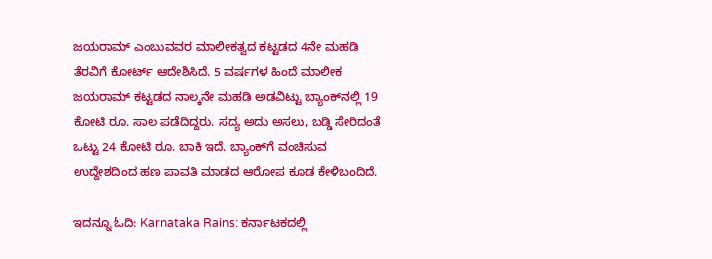ಜಯರಾಮ್ ಎಂಬುವವರ ಮಾಲೀಕತ್ವದ ಕಟ್ಟಡದ 4ನೇ ಮಹಡಿ ತೆರವಿಗೆ ಕೋರ್ಟ್ ಆದೇಶಿಸಿದೆ. 5 ವರ್ಷಗಳ ಹಿಂದೆ ಮಾಲೀಕ ಜಯರಾಮ್ ಕಟ್ಟಡದ ನಾಲ್ಕನೇ ಮಹಡಿ ಅಡವಿಟ್ಟು ಬ್ಯಾಂಕ್‌ನಲ್ಲಿ 19 ಕೋಟಿ ರೂ. ಸಾಲ ಪಡೆದಿದ್ದರು. ಸದ್ಯ ಅದು ಅಸಲು, ಬಡ್ಡಿ ಸೇರಿದಂತೆ ಒಟ್ಟು 24 ಕೋಟಿ ರೂ. ಬಾಕಿ ಇದೆ. ಬ್ಯಾಂಕ್‌ಗೆ ವಂಚಿಸುವ ಉದ್ದೇಶದಿಂದ ಹಣ ಪಾವತಿ ಮಾಡದ ಆರೋಪ ಕೂಡ ಕೇಳಿಬಂದಿದೆ.

ಇದನ್ನೂ ಓದಿ: Karnataka Rains: ಕರ್ನಾಟಕದಲ್ಲಿ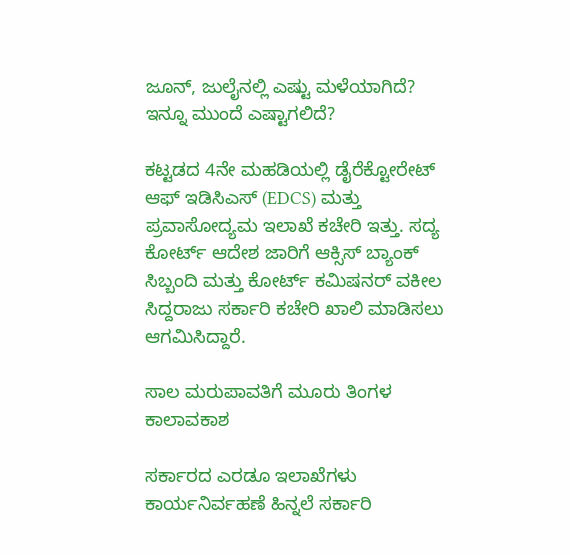ಜೂನ್, ಜುಲೈನಲ್ಲಿ ಎಷ್ಟು ಮಳೆಯಾಗಿದೆ? ಇನ್ನೂ ಮುಂದೆ ಎಷ್ಟಾಗಲಿದೆ?

ಕಟ್ಟಡದ 4ನೇ ಮಹಡಿಯಲ್ಲಿ ಡೈರೆಕ್ಟೋರೇಟ್ ಆಫ್ ಇಡಿಸಿಎಸ್ (EDCS) ಮತ್ತು ಪ್ರವಾಸೋದ್ಯಮ ಇಲಾಖೆ ಕಚೇರಿ ಇತ್ತು. ಸದ್ಯ ಕೋರ್ಟ್ ಆದೇಶ ಜಾರಿಗೆ ಆಕ್ಸಿಸ್ ಬ್ಯಾಂಕ್ ಸಿಬ್ಬಂದಿ ಮತ್ತು ಕೋರ್ಟ್ ಕಮಿಷನರ್ ವಕೀಲ ಸಿದ್ದರಾಜು ಸರ್ಕಾರಿ ಕಚೇರಿ ಖಾಲಿ ಮಾಡಿಸಲು ಆಗಮಿಸಿದ್ದಾರೆ.

ಸಾಲ ಮರುಪಾವತಿಗೆ ಮೂರು ತಿಂಗಳ ಕಾಲಾವಕಾಶ

ಸರ್ಕಾರದ ಎರಡೂ ಇಲಾಖೆಗಳು ಕಾರ್ಯನಿರ್ವಹಣೆ ಹಿನ್ನಲೆ ಸರ್ಕಾರಿ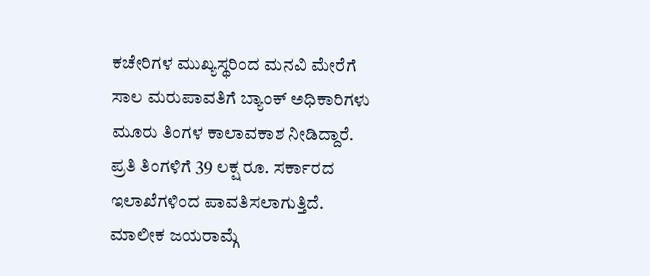ಕಚೇರಿಗಳ ಮುಖ್ಯಸ್ಥರಿಂದ ಮನವಿ ಮೇರೆಗೆ ಸಾಲ ಮರುಪಾವತಿಗೆ ಬ್ಯಾಂಕ್ ಅಧಿಕಾರಿಗಳು ಮೂರು ತಿಂಗಳ ಕಾಲಾವಕಾಶ ನೀಡಿದ್ದಾರೆ. ಪ್ರತಿ ತಿಂಗಳಿಗೆ 39 ಲಕ್ಷ ರೂ. ಸರ್ಕಾರದ ಇಲಾಖೆಗಳಿಂದ ಪಾವತಿಸಲಾಗುತ್ತಿದೆ. ಮಾಲೀಕ ಜಯರಾಮ್ಗೆ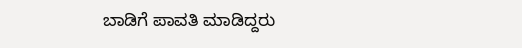ಬಾಡಿಗೆ ಪಾವತಿ ಮಾಡಿದ್ದರು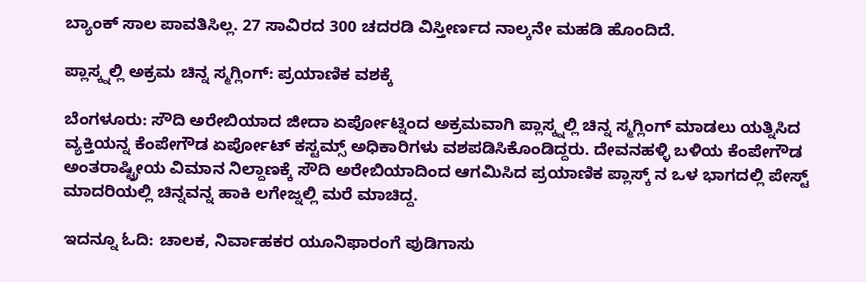ಬ್ಯಾಂಕ್ ಸಾಲ ಪಾವತಿಸಿಲ್ಲ. 27 ಸಾವಿರದ 300 ಚದರಡಿ ವಿಸ್ತೀರ್ಣದ ನಾಲ್ಕನೇ ಮಹಡಿ ಹೊಂದಿದೆ.

ಪ್ಲಾಸ್ಕ್ನಲ್ಲಿ ಅಕ್ರಮ ಚಿನ್ನ ಸ್ಮಗ್ಲಿಂಗ್: ಪ್ರಯಾಣಿಕ ವಶಕ್ಕೆ

ಬೆಂಗಳೂರು: ಸೌದಿ ಅರೇಬಿಯಾದ ಜೀದಾ ಏರ್ಪೋಟ್ನಿಂದ ಅಕ್ರಮವಾಗಿ ಪ್ಲಾಸ್ಕ್ನಲ್ಲಿ ಚಿನ್ನ ಸ್ಮಗ್ಲಿಂಗ್ ಮಾಡಲು ಯತ್ನಿಸಿದ ವ್ಯಕ್ತಿಯನ್ನ ಕೆಂಪೇಗೌಡ ಏರ್ಪೋಟ್ ಕಸ್ಟಮ್ಸ್ ಅಧಿಕಾರಿಗಳು ವಶಪಡಿಸಿಕೊಂಡಿದ್ದರು. ದೇವನಹಳ್ಳಿ ಬಳಿಯ ಕೆಂಪೇಗೌಡ ಅಂತರಾಷ್ಟ್ರೀಯ ವಿಮಾನ ನಿಲ್ದಾಣಕ್ಕೆ ಸೌದಿ ಅರೇಬಿಯಾದಿಂದ ಆಗಮಿಸಿದ ಪ್ರಯಾಣಿಕ ಪ್ಲಾಸ್ಕ್ ನ ಒಳ ಭಾಗದಲ್ಲಿ ಪೇಸ್ಟ್ ಮಾದರಿಯಲ್ಲಿ ಚಿನ್ನವನ್ನ ಹಾಕಿ ಲಗೇಜ್ನಲ್ಲಿ ಮರೆ ಮಾಚಿದ್ದ.

ಇದನ್ನೂ ಓದಿ: ಚಾಲಕ, ನಿರ್ವಾಹಕರ ಯೂನಿಫಾರಂಗೆ ಪುಡಿಗಾಸು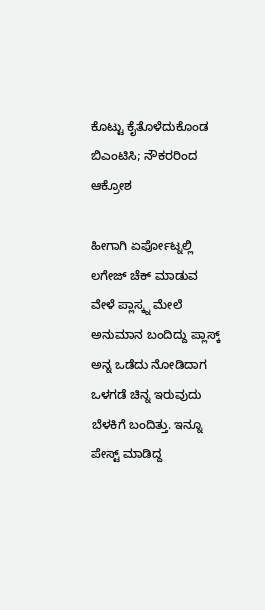ಕೊಟ್ಟು ಕೈತೊಳೆದುಕೊಂಡ ಬಿಎಂಟಿಸಿ; ನೌಕರರಿಂದ ಆಕ್ರೋಶ

ಹೀಗಾಗಿ ಏರ್ಪೋಟ್ನಲ್ಲಿ ಲಗೇಜ್ ಚೆಕ್ ಮಾಡುವ ವೇಳೆ ಪ್ಲಾಸ್ಕ್ನ ಮೇಲೆ ಅನುಮಾನ ಬಂದಿದ್ದು ಪ್ಲಾಸ್ಕ್ ಅನ್ನ ಒಡೆದು ನೋಡಿದಾಗ ಒಳಗಡೆ ಚಿನ್ನ ಇರುವುದು ಬೆಳಕಿಗೆ ಬಂದಿತ್ತು. ಇನ್ನೂ ಪೇಸ್ಟ್ ಮಾಡಿದ್ದ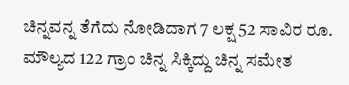ಚಿನ್ನವನ್ನ ತೆಗೆದು ನೋಡಿದಾಗ 7 ಲಕ್ಷ 52 ಸಾವಿರ ರೂ. ಮೌಲ್ಯದ 122 ಗ್ರಾಂ ಚಿನ್ನ ಸಿಕ್ಕಿದ್ದು ಚಿನ್ನ ಸಮೇತ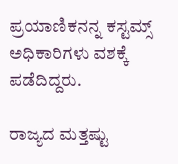ಪ್ರಯಾಣಿಕನನ್ನ ಕಸ್ಟಮ್ಸ್ ಅಧಿಕಾರಿಗಳು ವಶಕ್ಕೆ ಪಡೆದಿದ್ದರು.

ರಾಜ್ಯದ ಮತ್ತಷ್ಟು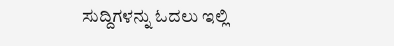ಸುದ್ದಿಗಳನ್ನು ಓದಲು ಇಲ್ಲಿ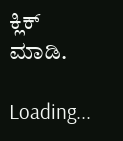ಕ್ಲಿಕ್ ಮಾಡಿ.

Loading...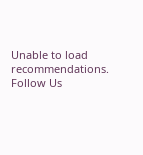Unable to load recommendations.
Follow Us